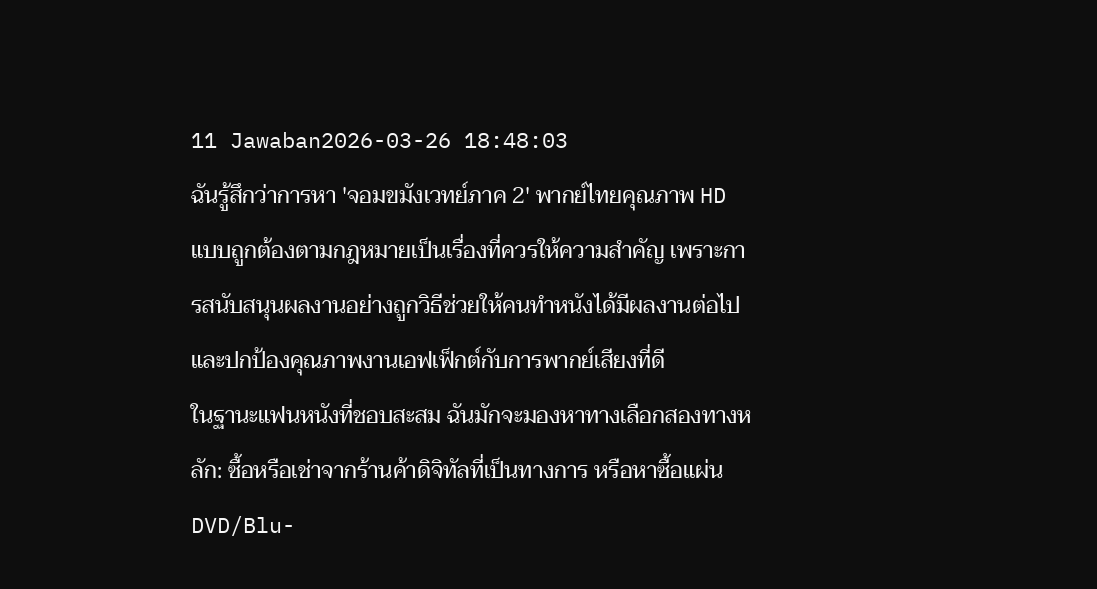11 Jawaban2026-03-26 18:48:03
ฉันรู้สึกว่าการหา 'จอมขมังเวทย์ภาค 2' พากย์ไทยคุณภาพ HD แบบถูกต้องตามกฎหมายเป็นเรื่องที่ควรให้ความสำคัญ เพราะการสนับสนุนผลงานอย่างถูกวิธีช่วยให้คนทำหนังได้มีผลงานต่อไปและปกป้องคุณภาพงานเอฟเฟ็กต์กับการพากย์เสียงที่ดี
ในฐานะแฟนหนังที่ชอบสะสม ฉันมักจะมองหาทางเลือกสองทางหลัก: ซื้อหรือเช่าจากร้านค้าดิจิทัลที่เป็นทางการ หรือหาซื้อแผ่น DVD/Blu-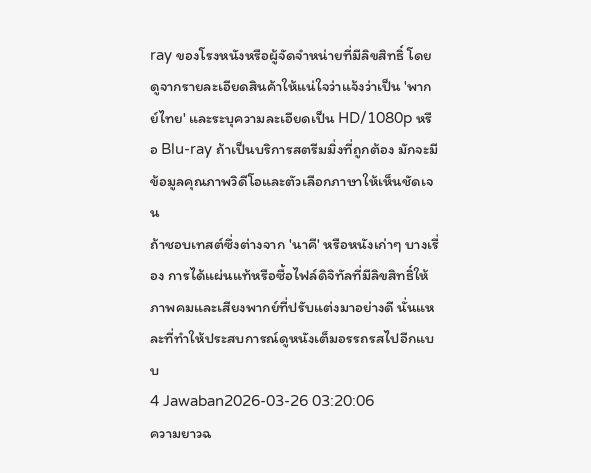ray ของโรงหนังหรือผู้จัดจำหน่ายที่มีลิขสิทธิ์ โดยดูจากรายละเอียดสินค้าให้แน่ใจว่าแจ้งว่าเป็น 'พากย์ไทย' และระบุความละเอียดเป็น HD/1080p หรือ Blu-ray ถ้าเป็นบริการสตรีมมิ่งที่ถูกต้อง มักจะมีข้อมูลคุณภาพวิดีโอและตัวเลือกภาษาให้เห็นชัดเจน
ถ้าชอบเทสต์ซึ่งต่างจาก 'นาคี' หรือหนังเก่าๆ บางเรื่อง การได้แผ่นแท้หรือซื้อไฟล์ดิจิทัลที่มีลิขสิทธิ์ให้ภาพคมและเสียงพากย์ที่ปรับแต่งมาอย่างดี นั่นแหละที่ทำให้ประสบการณ์ดูหนังเต็มอรรถรสไปอีกแบบ
4 Jawaban2026-03-26 03:20:06
ความยาวฉ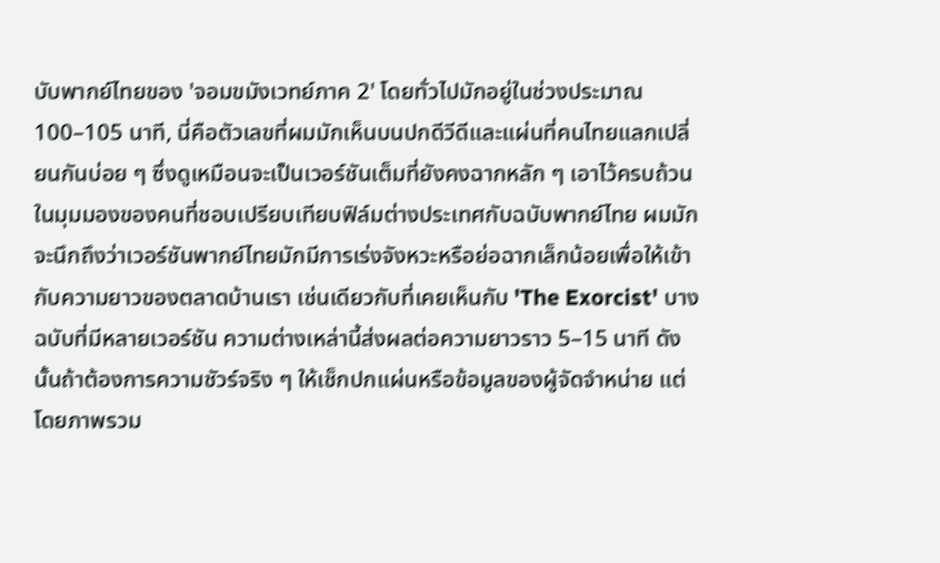บับพากย์ไทยของ 'จอมขมังเวทย์ภาค 2' โดยทั่วไปมักอยู่ในช่วงประมาณ 100–105 นาที, นี่คือตัวเลขที่ผมมักเห็นบนปกดีวีดีและแผ่นที่คนไทยแลกเปลี่ยนกันบ่อย ๆ ซึ่งดูเหมือนจะเป็นเวอร์ชันเต็มที่ยังคงฉากหลัก ๆ เอาไว้ครบถ้วน
ในมุมมองของคนที่ชอบเปรียบเทียบฟิล์มต่างประเทศกับฉบับพากย์ไทย ผมมักจะนึกถึงว่าเวอร์ชันพากย์ไทยมักมีการเร่งจังหวะหรือย่อฉากเล็กน้อยเพื่อให้เข้ากับความยาวของตลาดบ้านเรา เช่นเดียวกับที่เคยเห็นกับ 'The Exorcist' บางฉบับที่มีหลายเวอร์ชัน ความต่างเหล่านี้ส่งผลต่อความยาวราว 5–15 นาที ดังนั้นถ้าต้องการความชัวร์จริง ๆ ให้เช็กปกแผ่นหรือข้อมูลของผู้จัดจำหน่าย แต่โดยภาพรวม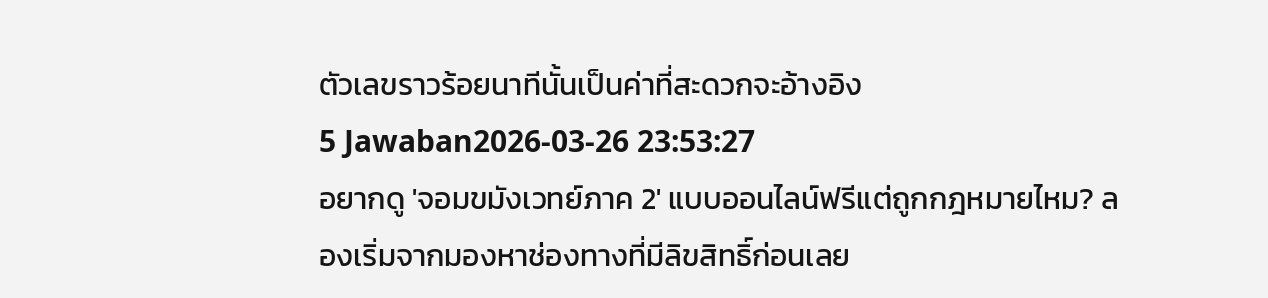ตัวเลขราวร้อยนาทีนั้นเป็นค่าที่สะดวกจะอ้างอิง
5 Jawaban2026-03-26 23:53:27
อยากดู 'จอมขมังเวทย์ภาค 2' แบบออนไลน์ฟรีแต่ถูกกฎหมายไหม? ลองเริ่มจากมองหาช่องทางที่มีลิขสิทธิ์ก่อนเลย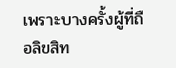เพราะบางครั้งผู้ที่ถือลิขสิท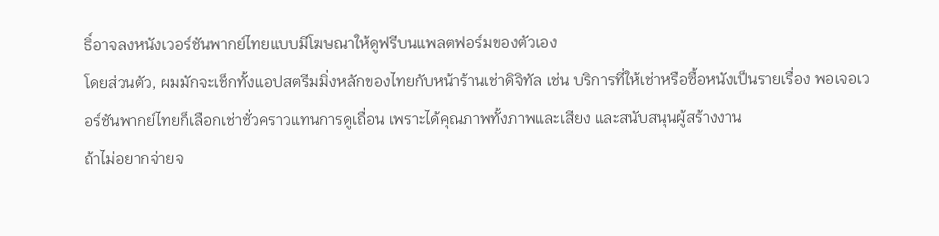ธิ์อาจลงหนังเวอร์ชันพากย์ไทยแบบมีโฆษณาให้ดูฟรีบนแพลตฟอร์มของตัวเอง
โดยส่วนตัว, ผมมักจะเช็กทั้งแอปสตรีมมิ่งหลักของไทยกับหน้าร้านเช่าดิจิทัล เช่น บริการที่ให้เช่าหรือซื้อหนังเป็นรายเรื่อง พอเจอเวอร์ชันพากย์ไทยก็เลือกเช่าชั่วคราวแทนการดูเถื่อน เพราะได้คุณภาพทั้งภาพและเสียง และสนับสนุนผู้สร้างงาน
ถ้าไม่อยากจ่ายจ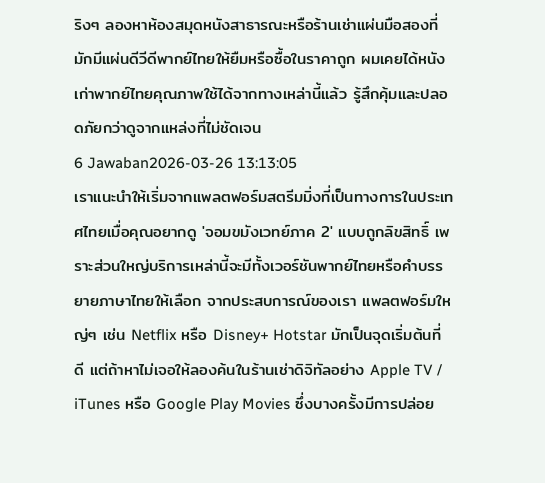ริงๆ ลองหาห้องสมุดหนังสาธารณะหรือร้านเช่าแผ่นมือสองที่มักมีแผ่นดีวีดีพากย์ไทยให้ยืมหรือซื้อในราคาถูก ผมเคยได้หนังเก่าพากย์ไทยคุณภาพใช้ได้จากทางเหล่านี้แล้ว รู้สึกคุ้มและปลอดภัยกว่าดูจากแหล่งที่ไม่ชัดเจน
6 Jawaban2026-03-26 13:13:05
เราแนะนำให้เริ่มจากแพลตฟอร์มสตรีมมิ่งที่เป็นทางการในประเทศไทยเมื่อคุณอยากดู 'จอมขมังเวทย์ภาค 2' แบบถูกลิขสิทธิ์ เพราะส่วนใหญ่บริการเหล่านี้จะมีทั้งเวอร์ชันพากย์ไทยหรือคำบรรยายภาษาไทยให้เลือก จากประสบการณ์ของเรา แพลตฟอร์มใหญ่ๆ เช่น Netflix หรือ Disney+ Hotstar มักเป็นจุดเริ่มต้นที่ดี แต่ถ้าหาไม่เจอให้ลองค้นในร้านเช่าดิจิทัลอย่าง Apple TV / iTunes หรือ Google Play Movies ซึ่งบางครั้งมีการปล่อย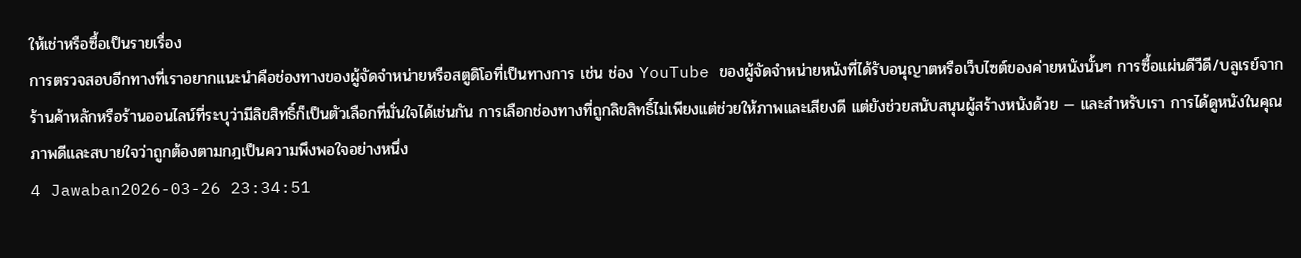ให้เช่าหรือซื้อเป็นรายเรื่อง
การตรวจสอบอีกทางที่เราอยากแนะนำคือช่องทางของผู้จัดจำหน่ายหรือสตูดิโอที่เป็นทางการ เช่น ช่อง YouTube ของผู้จัดจำหน่ายหนังที่ได้รับอนุญาตหรือเว็บไซต์ของค่ายหนังนั้นๆ การซื้อแผ่นดีวีดี/บลูเรย์จากร้านค้าหลักหรือร้านออนไลน์ที่ระบุว่ามีลิขสิทธิ์ก็เป็นตัวเลือกที่มั่นใจได้เช่นกัน การเลือกช่องทางที่ถูกลิขสิทธิ์ไม่เพียงแต่ช่วยให้ภาพและเสียงดี แต่ยังช่วยสนับสนุนผู้สร้างหนังด้วย — และสำหรับเรา การได้ดูหนังในคุณภาพดีและสบายใจว่าถูกต้องตามกฎเป็นความพึงพอใจอย่างหนึ่ง
4 Jawaban2026-03-26 23:34:51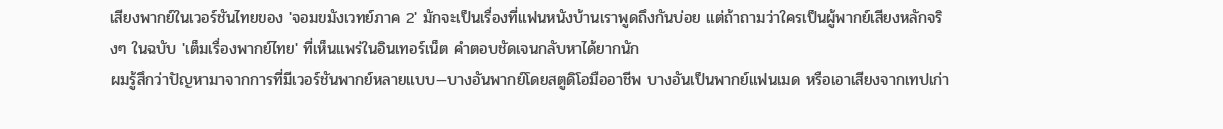เสียงพากย์ในเวอร์ชันไทยของ 'จอมขมังเวทย์ภาค 2' มักจะเป็นเรื่องที่แฟนหนังบ้านเราพูดถึงกันบ่อย แต่ถ้าถามว่าใครเป็นผู้พากย์เสียงหลักจริงๆ ในฉบับ 'เต็มเรื่องพากย์ไทย' ที่เห็นแพร่ในอินเทอร์เน็ต คำตอบชัดเจนกลับหาได้ยากนัก
ผมรู้สึกว่าปัญหามาจากการที่มีเวอร์ชันพากย์หลายแบบ—บางอันพากย์โดยสตูดิโอมืออาชีพ บางอันเป็นพากย์แฟนเมด หรือเอาเสียงจากเทปเก่า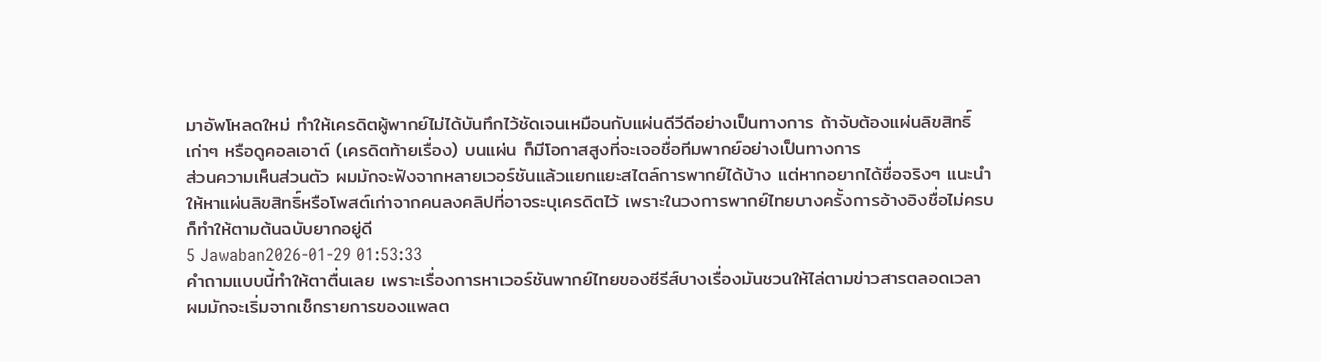มาอัพโหลดใหม่ ทำให้เครดิตผู้พากย์ไม่ได้บันทึกไว้ชัดเจนเหมือนกับแผ่นดีวีดีอย่างเป็นทางการ ถ้าจับต้องแผ่นลิขสิทธิ์เก่าๆ หรือดูคอลเอาต์ (เครดิตท้ายเรื่อง) บนแผ่น ก็มีโอกาสสูงที่จะเจอชื่อทีมพากย์อย่างเป็นทางการ
ส่วนความเห็นส่วนตัว ผมมักจะฟังจากหลายเวอร์ชันแล้วแยกแยะสไตล์การพากย์ได้บ้าง แต่หากอยากได้ชื่อจริงๆ แนะนำให้หาแผ่นลิขสิทธิ์หรือโพสต์เก่าจากคนลงคลิปที่อาจระบุเครดิตไว้ เพราะในวงการพากย์ไทยบางครั้งการอ้างอิงชื่อไม่ครบก็ทำให้ตามต้นฉบับยากอยู่ดี
5 Jawaban2026-01-29 01:53:33
คำถามแบบนี้ทำให้ตาตื่นเลย เพราะเรื่องการหาเวอร์ชันพากย์ไทยของซีรีส์บางเรื่องมันชวนให้ไล่ตามข่าวสารตลอดเวลา
ผมมักจะเริ่มจากเช็กรายการของแพลต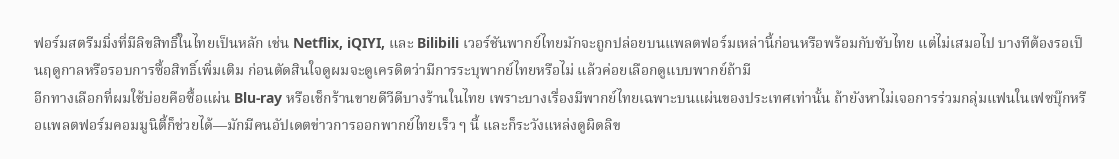ฟอร์มสตรีมมิ่งที่มีลิขสิทธิ์ในไทยเป็นหลัก เช่น Netflix, iQIYI, และ Bilibili เวอร์ชันพากย์ไทยมักจะถูกปล่อยบนแพลตฟอร์มเหล่านี้ก่อนหรือพร้อมกับซับไทย แต่ไม่เสมอไป บางทีต้องรอเป็นฤดูกาลหรือรอบการซื้อสิทธิ์เพิ่มเติม ก่อนตัดสินใจดูผมจะดูเครดิตว่ามีการระบุพากย์ไทยหรือไม่ แล้วค่อยเลือกดูแบบพากย์ถ้ามี
อีกทางเลือกที่ผมใช้บ่อยคือซื้อแผ่น Blu-ray หรือเช็กร้านขายดีวีดีบางร้านในไทย เพราะบางเรื่องมีพากย์ไทยเฉพาะบนแผ่นของประเทศเท่านั้น ถ้ายังหาไม่เจอการร่วมกลุ่มแฟนในเฟซบุ๊กหรือแพลตฟอร์มคอมมูนิตี้ก็ช่วยได้—มักมีคนอัปเดตข่าวการออกพากย์ไทยเร็ว ๆ นี้ และก็ระวังแหล่งดูผิดลิข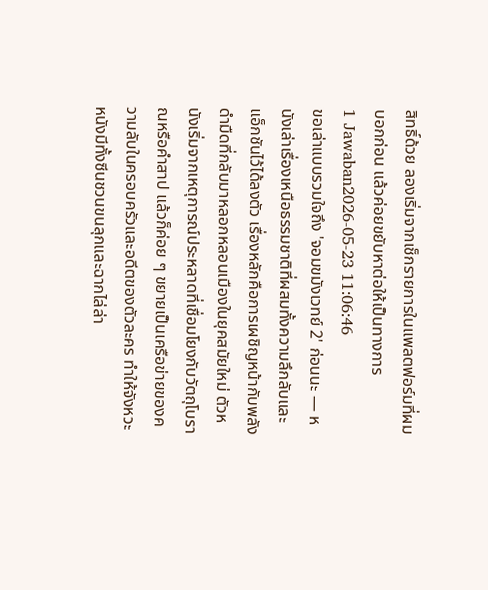สิทธิ์ด้วย ลองเริ่มจากเช็กรายการในแพลตฟอร์มที่ผมบอกก่อน แล้วค่อยขยับหาต่อให้เป็นทางการ
1 Jawaban2026-05-23 11:06:46
ขอเล่าแบบรวมใจถึง 'จอมขมังเวทย์ 2' ก่อนนะ — หนังเล่าเรื่องเหนือธรรมชาติที่ผสมทั้งความลึกลับและแอ็กชันไว้ได้ลงตัว เรื่องหลักคือการเผชิญหน้ากับพลังดำมืดที่กลับมาหลอกหลอนเมืองในยุคสมัยใหม่ ตัวหนังเริ่มจากเหตุการณ์ประหลาดที่เชื่อมโยงกับวัตถุโบราณหรือคำสาป แล้วก็ค่อย ๆ ขยายเป็นเครือข่ายของความลับในครอบครัวและอดีตของตัวละคร ทำให้จังหวะหนังมีทั้งซีนชวนขนลุกและฉากไล่ล่า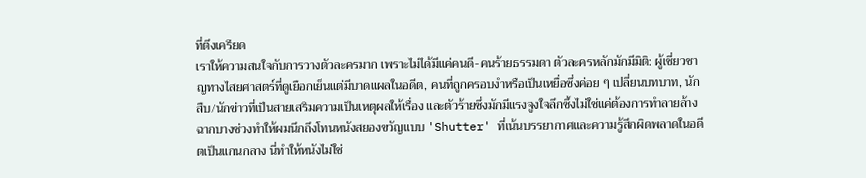ที่ตึงเครียด
เราให้ความสนใจกับการวางตัวละครมาก เพราะไม่ได้มีแค่คนดี-คนร้ายธรรมดา ตัวละครหลักมักมีมิติ: ผู้เชี่ยวชาญทางไสยศาสตร์ที่ดูเยือกเย็นแต่มีบาดแผลในอดีต, คนที่ถูกครอบงำหรือเป็นเหยื่อซึ่งค่อย ๆ เปลี่ยนบทบาท, นักสืบ/นักข่าวที่เป็นสายเสริมความเป็นเหตุผลให้เรื่อง และตัวร้ายซึ่งมักมีแรงจูงใจลึกซึ้งไม่ใช่แค่ต้องการทำลายล้าง ฉากบางช่วงทำให้ผมนึกถึงโทนหนังสยองขวัญแบบ 'Shutter' ที่เน้นบรรยากาศและความรู้สึกผิดพลาดในอดีตเป็นแกนกลาง นี่ทำให้หนังไม่ใช่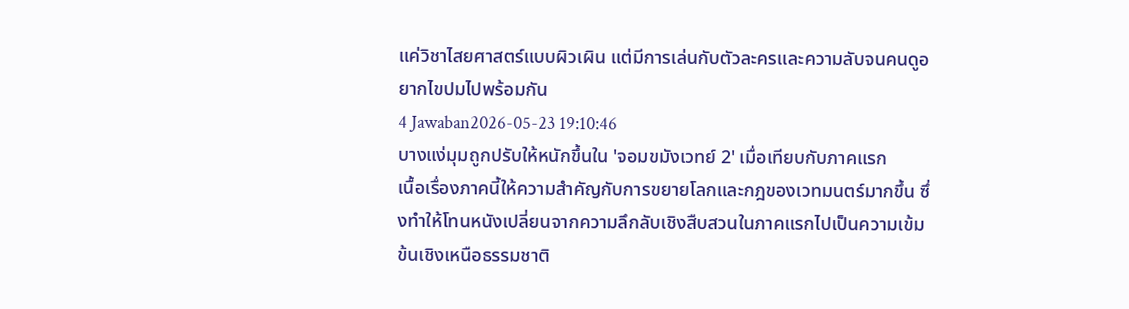แค่วิชาไสยศาสตร์แบบผิวเผิน แต่มีการเล่นกับตัวละครและความลับจนคนดูอยากไขปมไปพร้อมกัน
4 Jawaban2026-05-23 19:10:46
บางแง่มุมถูกปรับให้หนักขึ้นใน 'จอมขมังเวทย์ 2' เมื่อเทียบกับภาคแรก
เนื้อเรื่องภาคนี้ให้ความสำคัญกับการขยายโลกและกฎของเวทมนตร์มากขึ้น ซึ่งทำให้โทนหนังเปลี่ยนจากความลึกลับเชิงสืบสวนในภาคแรกไปเป็นความเข้มข้นเชิงเหนือธรรมชาติ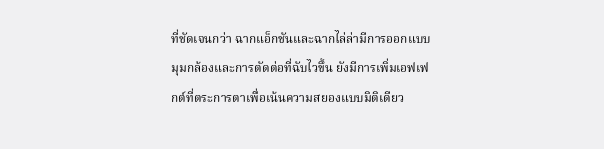ที่ชัดเจนกว่า ฉากแอ็กชันและฉากไล่ล่ามีการออกแบบมุมกล้องและการตัดต่อที่ฉับไวขึ้น ยังมีการเพิ่มเอฟเฟกต์ที่ตระการตาเพื่อเน้นความสยองแบบมิติเดียว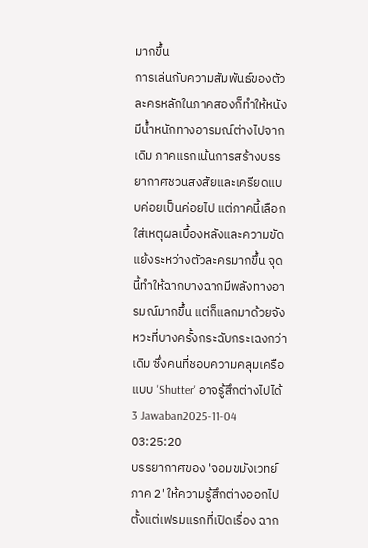มากขึ้น
การเล่นกับความสัมพันธ์ของตัวละครหลักในภาคสองก็ทำให้หนังมีน้ำหนักทางอารมณ์ต่างไปจากเดิม ภาคแรกเน้นการสร้างบรรยากาศชวนสงสัยและเครียดแบบค่อยเป็นค่อยไป แต่ภาคนี้เลือกใส่เหตุผลเบื้องหลังและความขัดแย้งระหว่างตัวละครมากขึ้น จุดนี้ทำให้ฉากบางฉากมีพลังทางอารมณ์มากขึ้น แต่ก็แลกมาด้วยจังหวะที่บางครั้งกระฉับกระเฉงกว่าเดิม ซึ่งคนที่ชอบความคลุมเครือแบบ 'Shutter' อาจรู้สึกต่างไปได้
3 Jawaban2025-11-04 03:25:20
บรรยากาศของ 'จอมขมังเวทย์ ภาค 2' ให้ความรู้สึกต่างออกไปตั้งแต่เฟรมแรกที่เปิดเรื่อง ฉาก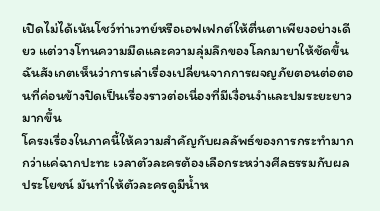เปิดไม่ได้เน้นโชว์ท่าเวทย์หรือเอฟเฟกต์ให้ตื่นตาเพียงอย่างเดียว แต่วางโทนความมืดและความลุ่มลึกของโลกมายาให้ชัดขึ้น ฉันสังเกตเห็นว่าการเล่าเรื่องเปลี่ยนจากการผจญภัยตอนต่อตอนที่ค่อนข้างปิดเป็นเรื่องราวต่อเนื่องที่มีเงื่อนงำและปมระยะยาวมากขึ้น
โครงเรื่องในภาคนี้ให้ความสำคัญกับผลลัพธ์ของการกระทำมากกว่าแค่ฉากปะทะ เวลาตัวละครต้องเลือกระหว่างศีลธรรมกับผลประโยชน์ มันทำให้ตัวละครดูมีน้ำห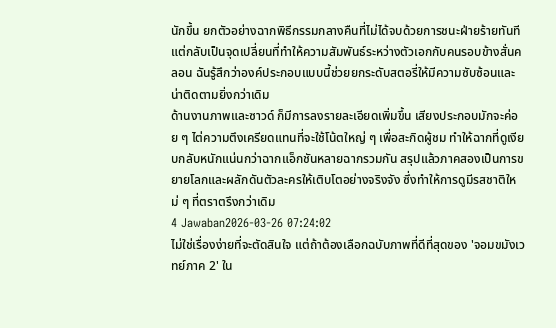นักขึ้น ยกตัวอย่างฉากพิธีกรรมกลางคืนที่ไม่ได้จบด้วยการชนะฝ่ายร้ายทันที แต่กลับเป็นจุดเปลี่ยนที่ทำให้ความสัมพันธ์ระหว่างตัวเอกกับคนรอบข้างสั่นคลอน ฉันรู้สึกว่าองค์ประกอบแบบนี้ช่วยยกระดับสตอรี่ให้มีความซับซ้อนและน่าติดตามยิ่งกว่าเดิม
ด้านงานภาพและซาวด์ ก็มีการลงรายละเอียดเพิ่มขึ้น เสียงประกอบมักจะค่อย ๆ ไต่ความตึงเครียดแทนที่จะใช้โน้ตใหญ่ ๆ เพื่อสะกิดผู้ชม ทำให้ฉากที่ดูเงียบกลับหนักแน่นกว่าฉากแอ็กชันหลายฉากรวมกัน สรุปแล้วภาคสองเป็นการขยายโลกและผลักดันตัวละครให้เติบโตอย่างจริงจัง ซึ่งทำให้การดูมีรสชาติใหม่ ๆ ที่ตราตรึงกว่าเดิม
4 Jawaban2026-03-26 07:24:02
ไม่ใช่เรื่องง่ายที่จะตัดสินใจ แต่ถ้าต้องเลือกฉบับภาพที่ดีที่สุดของ 'จอมขมังเวทย์ภาค 2' ใน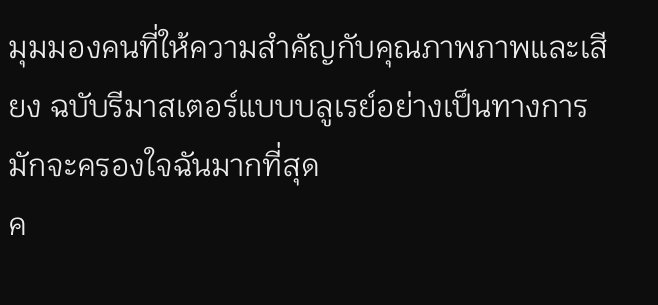มุมมองคนที่ให้ความสำคัญกับคุณภาพภาพและเสียง ฉบับรีมาสเตอร์แบบบลูเรย์อย่างเป็นทางการมักจะครองใจฉันมากที่สุด
ค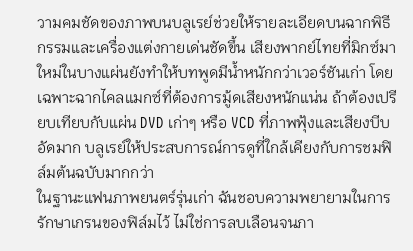วามคมชัดของภาพบนบลูเรย์ช่วยให้รายละเอียดบนฉากพิธีกรรมและเครื่องแต่งกายเด่นชัดขึ้น เสียงพากย์ไทยที่มิกซ์มาใหม่ในบางแผ่นยังทำให้บทพูดมีน้ำหนักกว่าเวอร์ชันเก่า โดยเฉพาะฉากไคลแมกซ์ที่ต้องการมู้ดเสียงหนักแน่น ถ้าต้องเปรียบเทียบกับแผ่น DVD เก่าๆ หรือ VCD ที่ภาพฟุ้งและเสียงบีบอัดมาก บลูเรย์ให้ประสบการณ์การดูที่ใกล้เคียงกับการชมฟิล์มต้นฉบับมากกว่า
ในฐานะแฟนภาพยนตร์รุ่นเก่า ฉันชอบความพยายามในการรักษาเกรนของฟิล์มไว้ ไม่ใช่การลบเลือนจนภา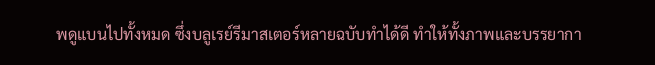พดูแบนไปทั้งหมด ซึ่งบลูเรย์รีมาสเตอร์หลายฉบับทำได้ดี ทำให้ทั้งภาพและบรรยากา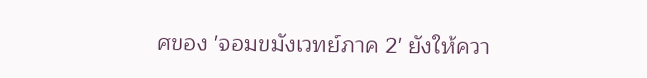ศของ 'จอมขมังเวทย์ภาค 2' ยังให้ควา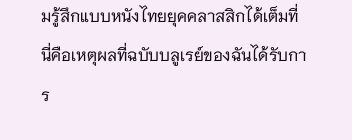มรู้สึกแบบหนังไทยยุคคลาสสิกได้เต็มที่ นี่คือเหตุผลที่ฉบับบลูเรย์ของฉันได้รับการ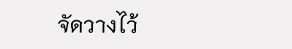จัดวางไว้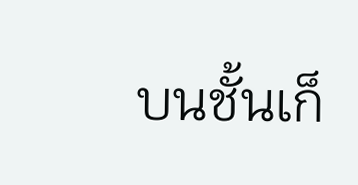บนชั้นเก็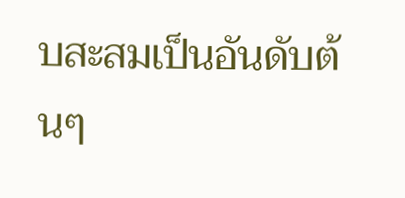บสะสมเป็นอันดับต้นๆ